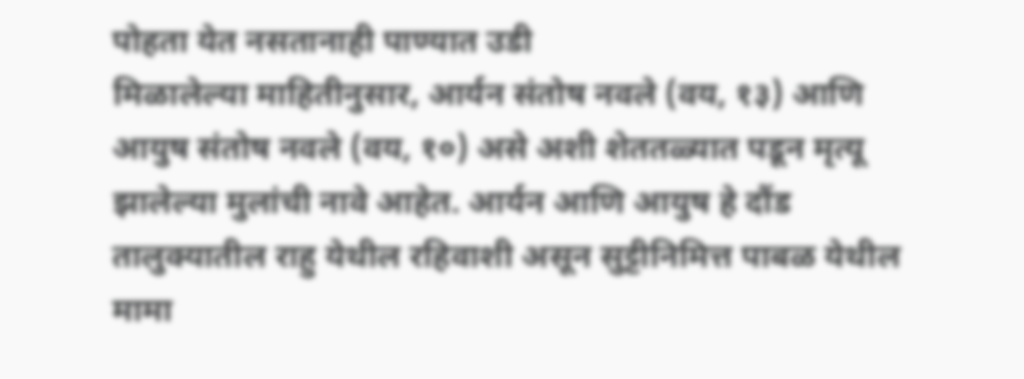पोहता येत नसतानाही पाण्यात उडी
मिळालेल्या माहितीनुसार, आर्यन संतोष नवले (वय, १३) आणि आयुष संतोष नवले (वय, १०) असे अशी शेततळ्यात पडून मृत्यू झालेल्या मुलांची नावे आहेत. आर्यन आणि आयुष हे दौंड तालुक्यातील राहु येथील रहिवाशी असून सुट्टीनिमित्त पाबळ येथील मामा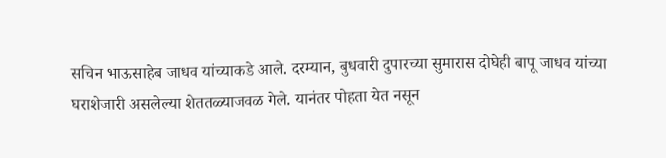सचिन भाऊसाहेब जाधव यांच्याकडे आले. दरम्यान, बुधवारी दुपारच्या सुमारास दोघेही बापू जाधव यांच्या घराशेजारी असलेल्या शेततळ्याजवळ गेले. यानंतर पोहता येत नसून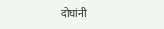दोघांनी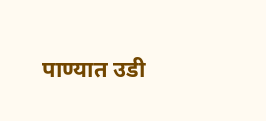पाण्यात उडी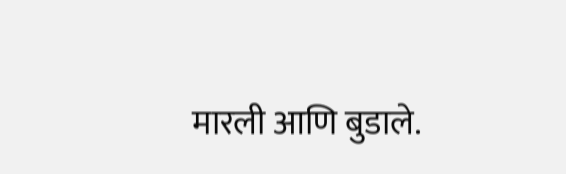मारली आणि बुडाले.